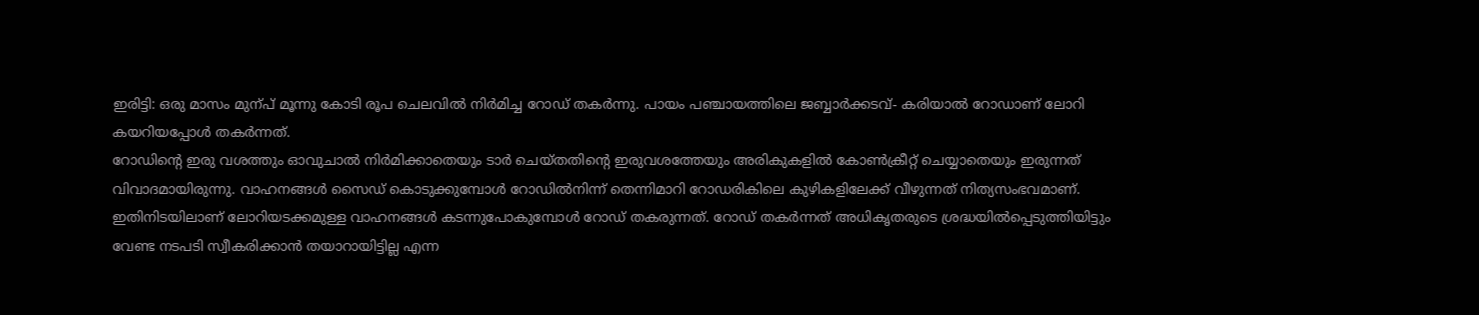ഇരിട്ടി: ഒരു മാസം മുന്പ് മൂന്നു കോടി രൂപ ചെലവിൽ നിർമിച്ച റോഡ് തകർന്നു. പായം പഞ്ചായത്തിലെ ജബ്ബാർക്കടവ്- കരിയാൽ റോഡാണ് ലോറി കയറിയപ്പോൾ തകർന്നത്.
റോഡിന്റെ ഇരു വശത്തും ഓവുചാൽ നിർമിക്കാതെയും ടാർ ചെയ്തതിന്റെ ഇരുവശത്തേയും അരികുകളിൽ കോൺക്രീറ്റ് ചെയ്യാതെയും ഇരുന്നത് വിവാദമായിരുന്നു. വാഹനങ്ങൾ സൈഡ് കൊടുക്കുമ്പോൾ റോഡിൽനിന്ന് തെന്നിമാറി റോഡരികിലെ കുഴികളിലേക്ക് വീഴുന്നത് നിത്യസംഭവമാണ്.
ഇതിനിടയിലാണ് ലോറിയടക്കമുള്ള വാഹനങ്ങൾ കടന്നുപോകുമ്പോൾ റോഡ് തകരുന്നത്. റോഡ് തകർന്നത് അധികൃതരുടെ ശ്രദ്ധയിൽപ്പെടുത്തിയിട്ടും വേണ്ട നടപടി സ്വീകരിക്കാൻ തയാറായിട്ടില്ല എന്ന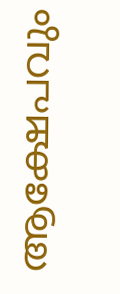ആക്ഷേപവും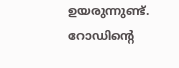ഉയരുന്നുണ്ട്.
റോഡിന്റെ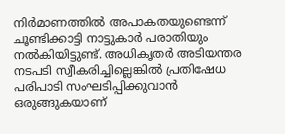നിർമാണത്തിൽ അപാകതയുണ്ടെന്ന് ചൂണ്ടിക്കാട്ടി നാട്ടുകാർ പരാതിയും നൽകിയിട്ടുണ്ട്. അധികൃതർ അടിയന്തര നടപടി സ്വീകരിച്ചില്ലെങ്കിൽ പ്രതിഷേധ പരിപാടി സംഘടിപ്പിക്കുവാൻ ഒരുങ്ങുകയാണ്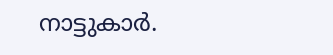നാട്ടുകാർ.